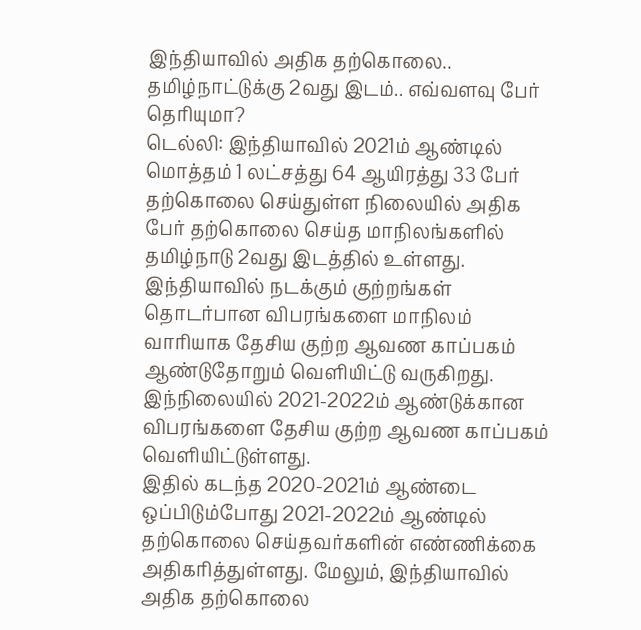இந்தியாவில் அதிக தற்கொலை.. தமிழ்நாட்டுக்கு 2வது இடம்.. எவ்வளவு பேர் தெரியுமா?
டெல்லி: இந்தியாவில் 2021ம் ஆண்டில் மொத்தம் 1 லட்சத்து 64 ஆயிரத்து 33 பேர் தற்கொலை செய்துள்ள நிலையில் அதிக பேர் தற்கொலை செய்த மாநிலங்களில் தமிழ்நாடு 2வது இடத்தில் உள்ளது.
இந்தியாவில் நடக்கும் குற்றங்கள் தொடர்பான விபரங்களை மாநிலம் வாரியாக தேசிய குற்ற ஆவண காப்பகம் ஆண்டுதோறும் வெளியிட்டு வருகிறது. இந்நிலையில் 2021-2022ம் ஆண்டுக்கான விபரங்களை தேசிய குற்ற ஆவண காப்பகம் வெளியிட்டுள்ளது.
இதில் கடந்த 2020-2021ம் ஆண்டை ஒப்பிடும்போது 2021-2022ம் ஆண்டில் தற்கொலை செய்தவர்களின் எண்ணிக்கை அதிகரித்துள்ளது. மேலும், இந்தியாவில் அதிக தற்கொலை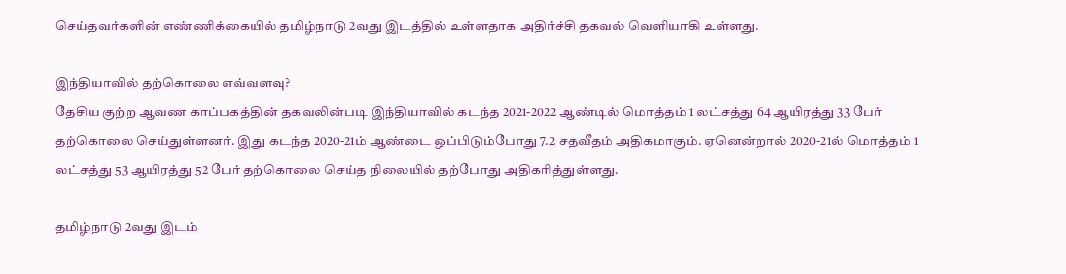செய்தவர்களின் எண்ணிக்கையில் தமிழ்நாடு 2வது இடத்தில் உள்ளதாக அதிர்ச்சி தகவல் வெளியாகி உள்ளது.

இந்தியாவில் தற்கொலை எவ்வளவு?
தேசிய குற்ற ஆவண காப்பகத்தின் தகவலின்படி இந்தியாவில் கடந்த 2021-2022 ஆண்டில் மொத்தம் 1 லட்சத்து 64 ஆயிரத்து 33 பேர் தற்கொலை செய்துள்ளனர். இது கடந்த 2020-21ம் ஆண்டை ஒப்பிடும்போது 7.2 சதவீதம் அதிகமாகும். ஏனென்றால் 2020-21ல் மொத்தம் 1 லட்சத்து 53 ஆயிரத்து 52 பேர் தற்கொலை செய்த நிலையில் தற்போது அதிகரித்துள்ளது.

தமிழ்நாடு 2வது இடம்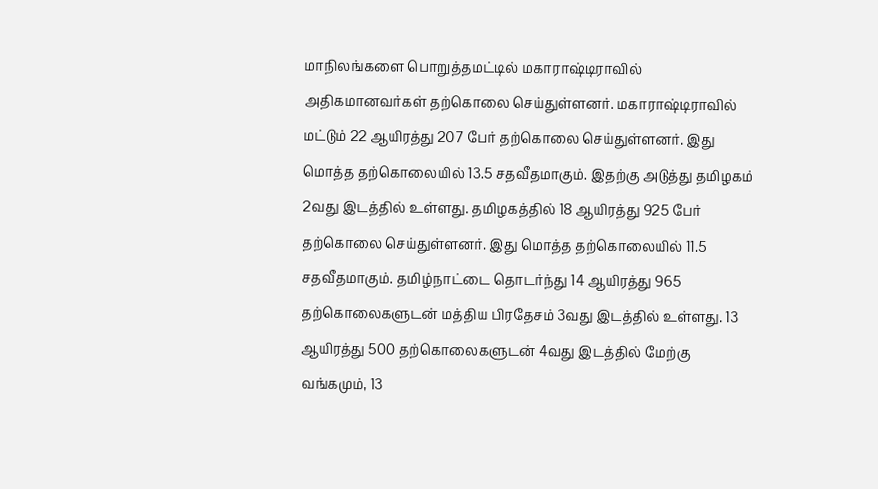மாநிலங்களை பொறுத்தமட்டில் மகாராஷ்டிராவில் அதிகமானவர்கள் தற்கொலை செய்துள்ளனர். மகாராஷ்டிராவில் மட்டும் 22 ஆயிரத்து 207 பேர் தற்கொலை செய்துள்ளனர். இது மொத்த தற்கொலையில் 13.5 சதவீதமாகும். இதற்கு அடுத்து தமிழகம் 2வது இடத்தில் உள்ளது. தமிழகத்தில் 18 ஆயிரத்து 925 பேர் தற்கொலை செய்துள்ளனர். இது மொத்த தற்கொலையில் 11.5 சதவீதமாகும். தமிழ்நாட்டை தொடர்ந்து 14 ஆயிரத்து 965 தற்கொலைகளுடன் மத்திய பிரதேசம் 3வது இடத்தில் உள்ளது. 13 ஆயிரத்து 500 தற்கொலைகளுடன் 4வது இடத்தில் மேற்கு வங்கமும், 13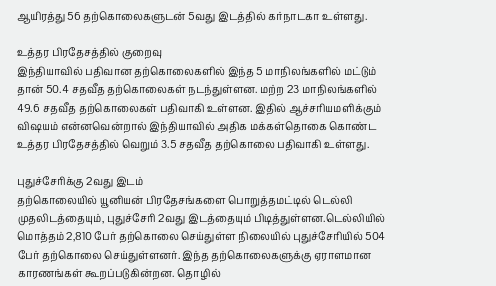ஆயிரத்து 56 தற்கொலைகளுடன் 5வது இடத்தில் கர்நாடகா உள்ளது.

உத்தர பிரதேசத்தில் குறைவு
இந்தியாவில் பதிவான தற்கொலைகளில் இந்த 5 மாநிலங்களில் மட்டும் தான் 50.4 சதவீத தற்கொலைகள் நடந்துள்ளன. மற்ற 23 மாநிலங்களில் 49.6 சதவீத தற்கொலைகள் பதிவாகி உள்ளன. இதில் ஆச்சரியமளிக்கும் விஷயம் என்னவென்றால் இந்தியாவில் அதிக மக்கள்தொகை கொண்ட உத்தர பிரதேசத்தில் வெறும் 3.5 சதவீத தற்கொலை பதிவாகி உள்ளது.

புதுச்சேரிக்கு 2வது இடம்
தற்கொலையில் யூனியன் பிரதேசங்களை பொறுத்தமட்டில் டெல்லி முதலிடத்தையும், புதுச்சேரி 2வது இடத்தையும் பிடித்துள்ளன.டெல்லியில் மொத்தம் 2,810 பேர் தற்கொலை செய்துள்ள நிலையில் புதுச்சேரியில் 504 பேர் தற்கொலை செய்துள்ளனர். இந்த தற்கொலைகளுக்கு ஏராளமான காரணங்கள் கூறப்படுகின்றன. தொழில்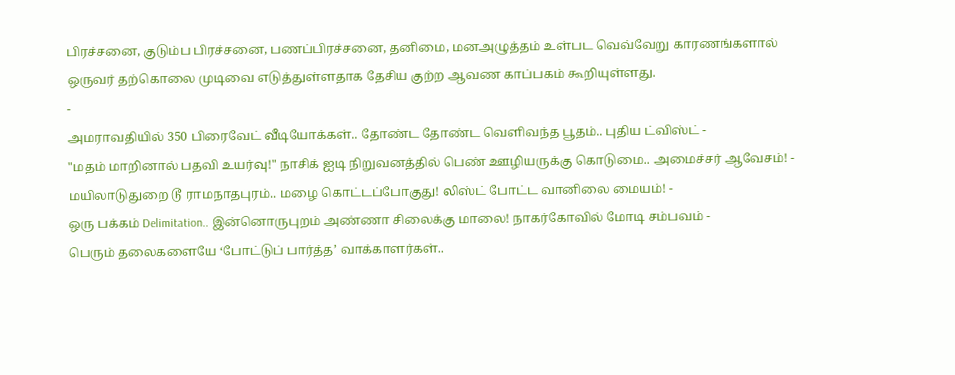பிரச்சனை, குடும்ப பிரச்சனை, பணப்பிரச்சனை, தனிமை, மனஅழுத்தம் உள்பட வெவ்வேறு காரணங்களால் ஒருவர் தற்கொலை முடிவை எடுத்துள்ளதாக தேசிய குற்ற ஆவண காப்பகம் கூறியுள்ளது.
-
அமராவதியில் 350 பிரைவேட் வீடியோக்கள்.. தோண்ட தோண்ட வெளிவந்த பூதம்.. புதிய ட்விஸ்ட் -
"மதம் மாறினால் பதவி உயர்வு!" நாசிக் ஐடி நிறுவனத்தில் பெண் ஊழியருக்கு கொடுமை.. அமைச்சர் ஆவேசம்! -
மயிலாடுதுறை டூ ராமநாதபுரம்.. மழை கொட்டப்போகுது! லிஸ்ட் போட்ட வானிலை மையம்! -
ஒரு பக்கம் Delimitation.. இன்னொருபுறம் அண்ணா சிலைக்கு மாலை! நாகர்கோவில் மோடி சம்பவம் -
பெரும் தலைகளையே ‘போட்டுப் பார்த்த’ வாக்காளர்கள்..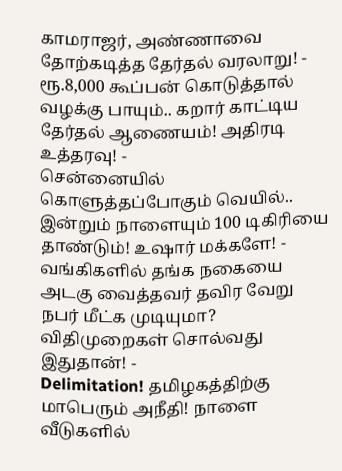காமராஜர், அண்ணாவை தோற்கடித்த தேர்தல் வரலாறு! -
ரூ.8,000 கூப்பன் கொடுத்தால் வழக்கு பாயும்.. கறார் காட்டிய தேர்தல் ஆணையம்! அதிரடி உத்தரவு! -
சென்னையில் கொளுத்தப்போகும் வெயில்.. இன்றும் நாளையும் 100 டிகிரியை தாண்டும்! உஷார் மக்களே! -
வங்கிகளில் தங்க நகையை அடகு வைத்தவர் தவிர வேறு நபர் மீட்க முடியுமா? விதிமுறைகள் சொல்வது இதுதான்! -
Delimitation! தமிழகத்திற்கு மாபெரும் அநீதி! நாளை வீடுகளில்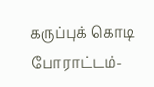கருப்புக் கொடி போராட்டம்-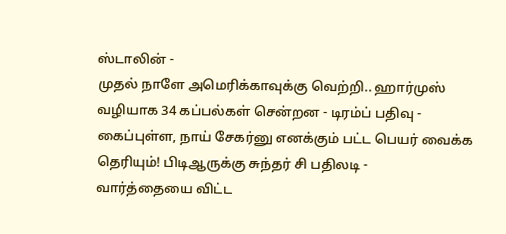ஸ்டாலின் -
முதல் நாளே அமெரிக்காவுக்கு வெற்றி.. ஹார்முஸ் வழியாக 34 கப்பல்கள் சென்றன - டிரம்ப் பதிவு -
கைப்புள்ள, நாய் சேகர்னு எனக்கும் பட்ட பெயர் வைக்க தெரியும்! பிடிஆருக்கு சுந்தர் சி பதிலடி -
வார்த்தையை விட்ட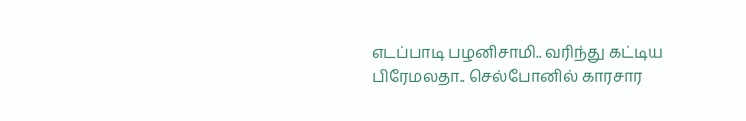எடப்பாடி பழனிசாமி.. வரிந்து கட்டிய பிரேமலதா.. செல்போனில் காரசார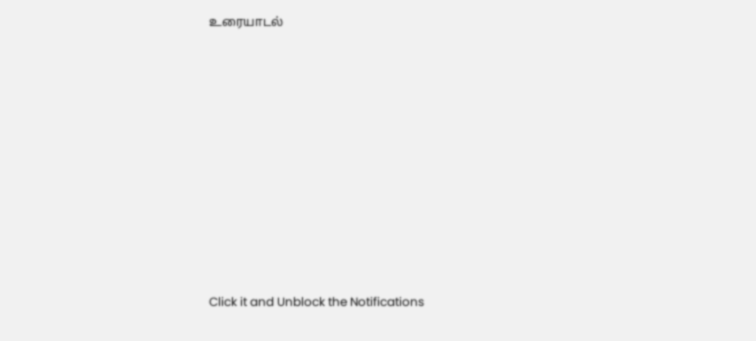உரையாடல்











Click it and Unblock the Notifications